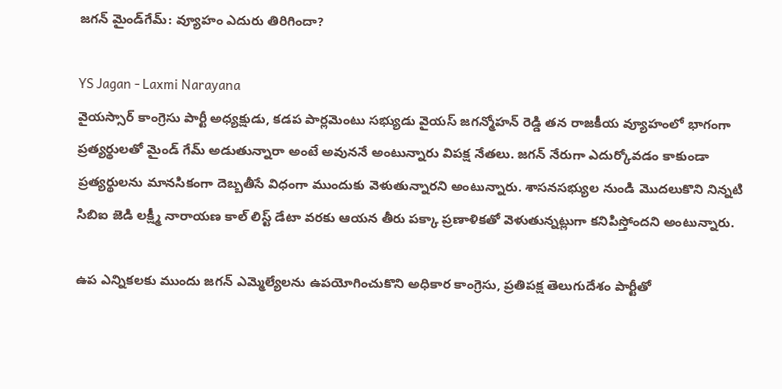జగన్ మైండ్‌గేమ్: వ్యూహం ఎదురు తిరిగిందా?

YS Jagan - Laxmi Narayana
వైయస్సార్ కాంగ్రెసు పార్టీ అధ్యక్షుడు, కడప పార్లమెంటు సభ్యుడు వైయస్ జగన్మోహన్ రెడ్డి తన రాజకీయ వ్యూహంలో భాగంగా ప్రత్యర్థులతో మైండ్ గేమ్ అడుతున్నారా అంటే అవుననే అంటున్నారు విపక్ష నేతలు. జగన్ నేరుగా ఎదుర్కోవడం కాకుండా ప్రత్యర్థులను మానసికంగా దెబ్బతీసే విధంగా ముందుకు వెళుతున్నారని అంటున్నారు. శాసనసభ్యుల నుండి మొదలుకొని నిన్నటి సిబిఐ జెడి లక్ష్మీ నారాయణ కాల్ లిస్ట్ డేటా వరకు ఆయన తీరు పక్కా ప్రణాళికతో వెళుతున్నట్లుగా కనిపిస్తోందని అంటున్నారు.

ఉప ఎన్నికలకు ముందు జగన్ ఎమ్మెల్యేలను ఉపయోగించుకొని అధికార కాంగ్రెసు, ప్రతిపక్ష తెలుగుదేశం పార్టీతో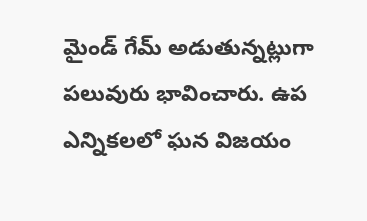మైండ్ గేమ్ అడుతున్నట్లుగా పలువురు భావించారు. ఉప ఎన్నికలలో ఘన విజయం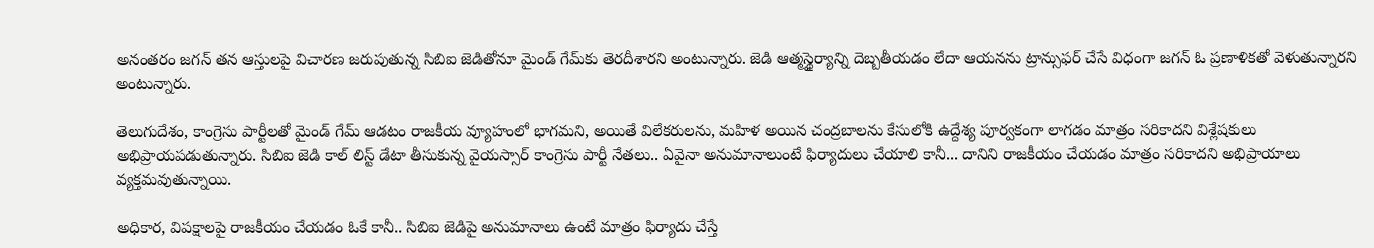అనంతరం జగన్ తన ఆస్తులపై విచారణ జరుపుతున్న సిబిఐ జెడితోనూ మైండ్ గేమ్‌కు తెరదీశారని అంటున్నారు. జెడి ఆత్మస్థైర్యాన్ని దెబ్బతీయడం లేదా ఆయనను ట్రాన్సుఫర్ చేసే విధంగా జగన్ ఓ ప్రణాళికతో వెళుతున్నారని అంటున్నారు.

తెలుగుదేశం, కాంగ్రెసు పార్టీలతో మైండ్ గేమ్ ఆడటం రాజకీయ వ్యూహంలో భాగమని, అయితే విలేకరులను, మహిళ అయిన చంద్రబాలను కేసులోకి ఉద్దేశ్య పూర్వకంగా లాగడం మాత్రం సరికాదని విశ్లేషకులు అభిప్రాయపడుతున్నారు. సిబిఐ జెడి కాల్ లిస్ట్ డేటా తీసుకున్న వైయస్సార్ కాంగ్రెసు పార్టీ నేతలు.. ఏవైనా అనుమానాలుంటే ఫిర్యాదులు చేయాలి కానీ... దానిని రాజకీయం చేయడం మాత్రం సరికాదని అభిప్రాయాలు వ్యక్తమవుతున్నాయి.

అధికార, విపక్షాలపై రాజకీయం చేయడం ఓకే కానీ.. సిబిఐ జెడిపై అనుమానాలు ఉంటే మాత్రం ఫిర్యాదు చేస్తే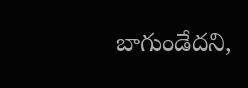బాగుండేదని,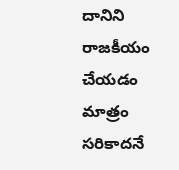దానిని రాజకీయం చేయడం మాత్రం సరికాదనే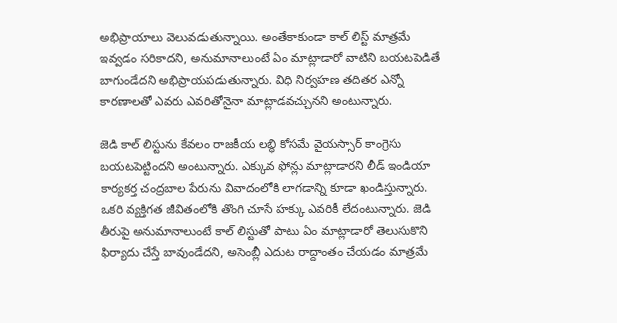అభిప్రాయాలు వెలువడుతున్నాయి. అంతేకాకుండా కాల్ లిస్ట్ మాత్రమే ఇవ్వడం సరికాదని, అనుమానాలుంటే ఏం మాట్లాడారో వాటిని బయటపెడితే బాగుండేదని అభిప్రాయపడుతున్నారు. విధి నిర్వహణ తదితర ఎన్నో కారణాలతో ఎవరు ఎవరితోనైనా మాట్లాడవచ్చునని అంటున్నారు.

జెడి కాల్ లిస్టును కేవలం రాజకీయ లబ్ధి కోసమే వైయస్సార్ కాంగ్రెసు బయటపెట్టిందని అంటున్నారు. ఎక్కువ ఫోన్లు మాట్లాడారని లీడ్ ఇండియా కార్యకర్త చంద్రబాల పేరును వివాదంలోకి లాగడాన్ని కూడా ఖండిస్తున్నారు. ఒకరి వ్యక్తిగత జీవితంలోకి తొంగి చూసే హక్కు ఎవరికీ లేదంటున్నారు. జెడి తీరుపై అనుమానాలుంటే కాల్ లిస్టుతో పాటు ఏం మాట్లాడారో తెలుసుకొని ఫిర్యాదు చేస్తే బావుండేదని, అసెంబ్లీ ఎదుట రాద్దాంతం చేయడం మాత్రమే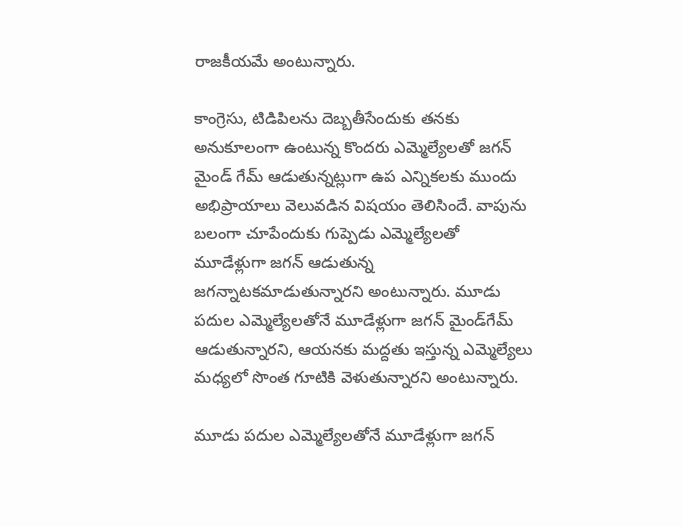రాజకీయమే అంటున్నారు.

కాంగ్రెసు, టిడిపిలను దెబ్బతీసేందుకు తనకు అనుకూలంగా ఉంటున్న కొందరు ఎమ్మెల్యేలతో జగన్ మైండ్ గేమ్ ఆడుతున్నట్లుగా ఉప ఎన్నికలకు ముందు అభిప్రాయాలు వెలువడిన విషయం తెలిసిందే. వాపును బలంగా చూపేందుకు గుప్పెడు ఎమ్మెల్యేలతో మూడేళ్లుగా జగన్ ఆడుతున్న జగన్నాటకమాడుతున్నారని అంటున్నారు. మూడు పదుల ఎమ్మెల్యేలతోనే మూడేళ్లుగా జగన్ మైండ్‌గేమ్ ఆడుతున్నారని, ఆయనకు మద్దతు ఇస్తున్న ఎమ్మెల్యేలు మధ్యలో సొంత గూటికి వెళుతున్నారని అంటున్నారు.

మూడు పదుల ఎమ్మెల్యేలతోనే మూడేళ్లుగా జగన్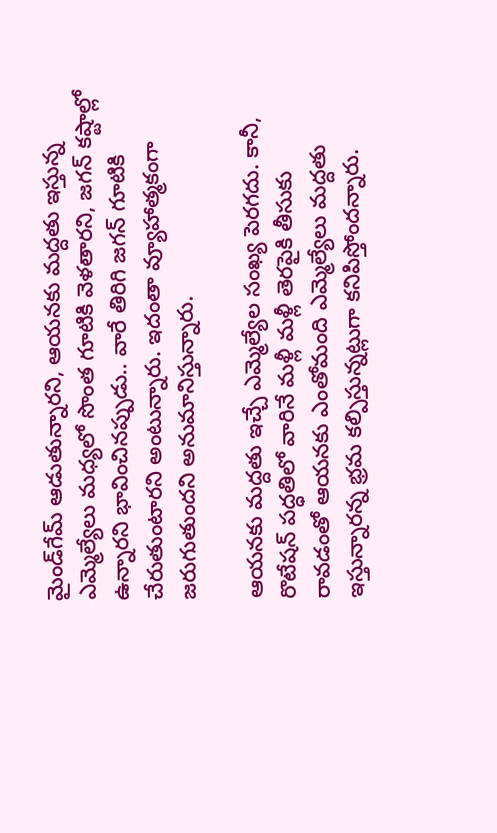మైండ్‌గేమ్ ఆడుతున్నారని, ఆయనకు మద్దతు ఇస్తున్న ఎమ్మెల్యేలు మధ్యలో సొంత గూటికి వెళతారని, జగన్ కష్టాల్లో ఉన్నారని భావించినప్పుడు.. వారే తిరిగి జగన్ గూటికి చేరుతుంటారని అంటున్నారు. ఇదంతా వ్యూహాత్మకంగా జరుగుతుందని అనుమానిస్తున్నారు.

ఆయనకు మద్దతు ఇచ్చే ఎమ్మెల్యేల సంఖ్య పెరగదు. కానీ, రొటేషన్ పద్ధతిలో వారినే మళ్లీ మళ్లీ తెరపైకి తీసుకు రావడంతో ఆయనకు ఎంతోమంది ఎమ్మెల్యేలు మద్దతు ఇస్తున్నారన్న భ్రమ కల్పిస్తున్నట్లుగా కనిపిస్తోందన్నారు.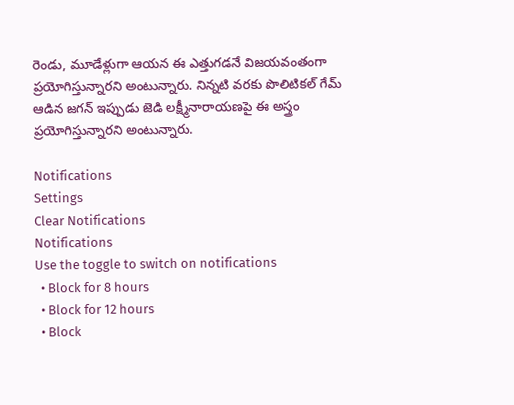రెండు, మూడేళ్లుగా ఆయన ఈ ఎత్తుగడనే విజయవంతంగా ప్రయోగిస్తున్నారని అంటున్నారు. నిన్నటి వరకు పొలిటికల్ గేమ్ ఆడిన జగన్ ఇప్పుడు జెడి లక్ష్మీనారాయణపై ఈ అస్త్రం ప్రయోగిస్తున్నారని అంటున్నారు.

Notifications
Settings
Clear Notifications
Notifications
Use the toggle to switch on notifications
  • Block for 8 hours
  • Block for 12 hours
  • Block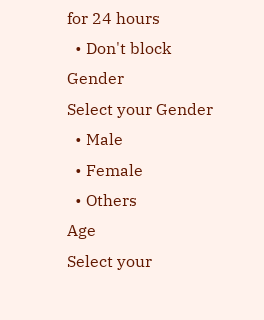for 24 hours
  • Don't block
Gender
Select your Gender
  • Male
  • Female
  • Others
Age
Select your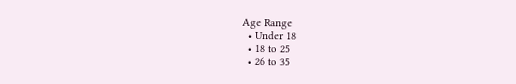Age Range
  • Under 18
  • 18 to 25
  • 26 to 35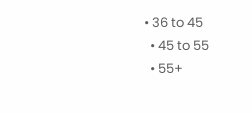• 36 to 45
  • 45 to 55
  • 55+